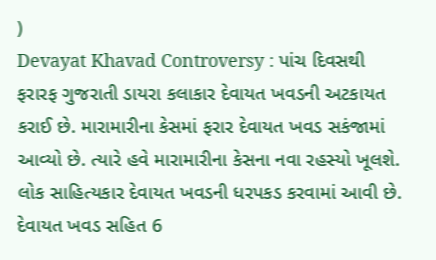)
Devayat Khavad Controversy : પાંચ દિવસથી ફરારફ ગુજરાતી ડાયરા કલાકાર દેવાયત ખવડની અટકાયત કરાઈ છે. મારામારીના કેસમાં ફરાર દેવાયત ખવડ સકંજામાં આવ્યો છે. ત્યારે હવે મારામારીના કેસના નવા રહસ્યો ખૂલશે.
લોક સાહિત્યકાર દેવાયત ખવડની ધરપકડ કરવામાં આવી છે. દેવાયત ખવડ સહિત 6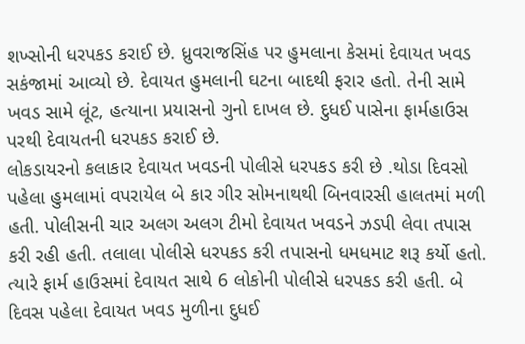શખ્સોની ધરપકડ કરાઈ છે. ધ્રુવરાજસિંહ પર હુમલાના કેસમાં દેવાયત ખવડ સકંજામાં આવ્યો છે. દેવાયત હુમલાની ઘટના બાદથી ફરાર હતો. તેની સામે ખવડ સામે લૂંટ, હત્યાના પ્રયાસનો ગુનો દાખલ છે. દુધઈ પાસેના ફાર્મહાઉસ પરથી દેવાયતની ધરપકડ કરાઈ છે.
લોકડાયરનો કલાકાર દેવાયત ખવડની પોલીસે ધરપકડ કરી છે .થોડા દિવસો પહેલા હુમલામાં વપરાયેલ બે કાર ગીર સોમનાથથી બિનવારસી હાલતમાં મળી હતી. પોલીસની ચાર અલગ અલગ ટીમો દેવાયત ખવડને ઝડપી લેવા તપાસ કરી રહી હતી. તલાલા પોલીસે ધરપકડ કરી તપાસનો ધમધમાટ શરૂ કર્યો હતો. ત્યારે ફાર્મ હાઉસમાં દેવાયત સાથે 6 લોકોની પોલીસે ધરપકડ કરી હતી. બે દિવસ પહેલા દેવાયત ખવડ મુળીના દુધઈ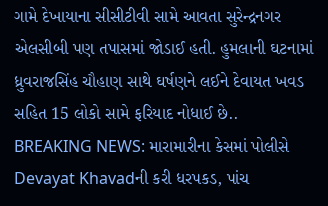ગામે દેખાયાના સીસીટીવી સામે આવતા સુરેન્દ્રનગર એલસીબી પણ તપાસમાં જોડાઈ હતી. હુમલાની ઘટનામાં ધ્રુવરાજસિંહ ચૌહાણ સાથે ઘર્ષણને લઈને દેવાયત ખવડ સહિત 15 લોકો સામે ફરિયાદ નોધાઈ છે..
BREAKING NEWS: મારામારીના કેસમાં પોલીસે Devayat Khavadની કરી ધરપકડ, પાંચ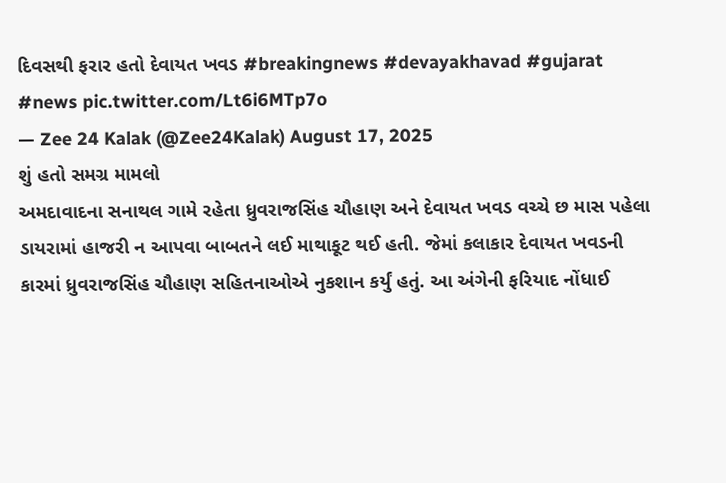દિવસથી ફરાર હતો દેવાયત ખવડ #breakingnews #devayakhavad #gujarat #news pic.twitter.com/Lt6i6MTp7o
— Zee 24 Kalak (@Zee24Kalak) August 17, 2025
શું હતો સમગ્ર મામલો
અમદાવાદના સનાથલ ગામે રહેતા ધ્રુવરાજસિંહ ચૌહાણ અને દેવાયત ખવડ વચ્ચે છ માસ પહેલા ડાયરામાં હાજરી ન આપવા બાબતને લઈ માથાકૂટ થઈ હતી. જેમાં કલાકાર દેવાયત ખવડની કારમાં ધ્રુવરાજસિંહ ચૌહાણ સહિતનાઓએ નુકશાન કર્યું હતું. આ અંગેની ફરિયાદ નોંધાઈ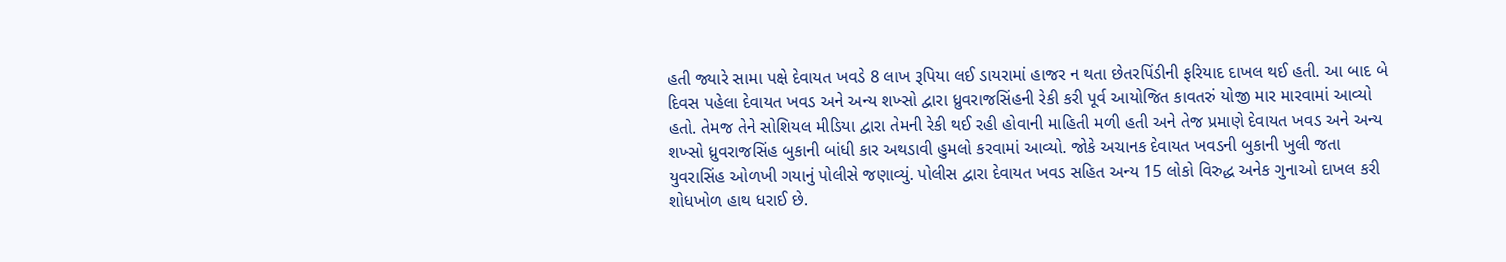હતી જ્યારે સામા પક્ષે દેવાયત ખવડે 8 લાખ રૂપિયા લઈ ડાયરામાં હાજર ન થતા છેતરપિંડીની ફરિયાદ દાખલ થઈ હતી. આ બાદ બે દિવસ પહેલા દેવાયત ખવડ અને અન્ય શખ્સો દ્વારા ધ્રુવરાજસિંહની રેકી કરી પૂર્વ આયોજિત કાવતરું યોજી માર મારવામાં આવ્યો હતો. તેમજ તેને સોશિયલ મીડિયા દ્વારા તેમની રેકી થઈ રહી હોવાની માહિતી મળી હતી અને તેજ પ્રમાણે દેવાયત ખવડ અને અન્ય શખ્સો ધ્રુવરાજસિંહ બુકાની બાંધી કાર અથડાવી હુમલો કરવામાં આવ્યો. જોકે અચાનક દેવાયત ખવડની બુકાની ખુલી જતા યુવરાસિંહ ઓળખી ગયાનું પોલીસે જણાવ્યું. પોલીસ દ્વારા દેવાયત ખવડ સહિત અન્ય 15 લોકો વિરુદ્ધ અનેક ગુનાઓ દાખલ કરી શોધખોળ હાથ ધરાઈ છે.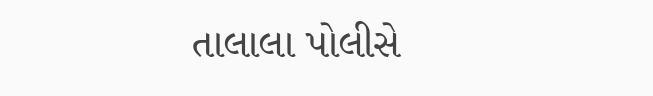તાલાલા પોલીસે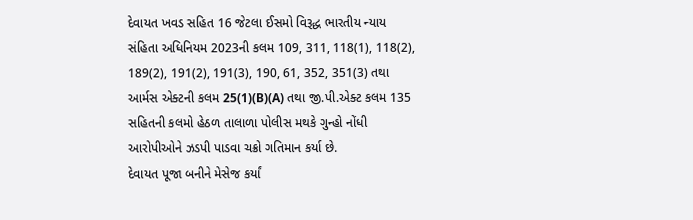દેવાયત ખવડ સહિત 16 જેટલા ઈસમો વિરૂદ્ધ ભારતીય ન્યાય સંહિતા અધિનિયમ 2023ની કલમ 109, 311, 118(1), 118(2), 189(2), 191(2), 191(3), 190, 61, 352, 351(3) તથા આર્મસ એક્ટની કલમ 25(1)(B)(A) તથા જી.પી.એક્ટ કલમ 135 સહિતની કલમો હેઠળ તાલાળા પોલીસ મથકે ગુન્હો નોંધી આરોપીઓને ઝડપી પાડવા ચક્રો ગતિમાન કર્યા છે.
દેવાયત પૂજા બનીને મેસેજ કર્યાં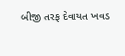બીજી તરફ દેવાયત ખવડ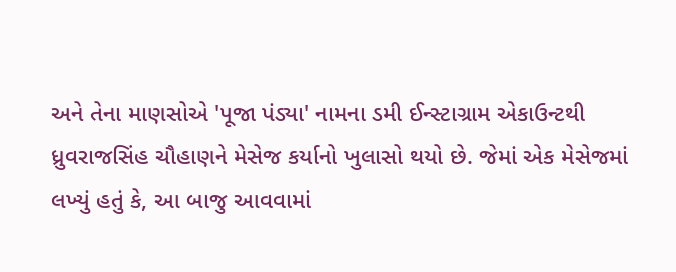અને તેના માણસોએ 'પૂજા પંડ્યા' નામના ડમી ઈન્સ્ટાગ્રામ એકાઉન્ટથી ધ્રુવરાજસિંહ ચૌહાણને મેસેજ કર્યાનો ખુલાસો થયો છે. જેમાં એક મેસેજમાં લખ્યું હતું કે, આ બાજુ આવવામાં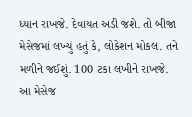ધ્યાન રાખજે. દેવાયત અડી જશે. તો બીજા મેસેજમાં લખ્યું હતું કે, લોકેશન મોકલ. તને મળીને જઈશું. 100 ટકા લખીને રાખજે. આ મેસેજ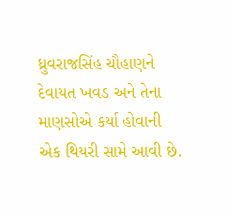ધ્રુવરાજસિંહ ચૌહાણને દેવાયત ખવડ અને તેના માણસોએ કર્યા હોવાની એક થિયરી સામે આવી છે.